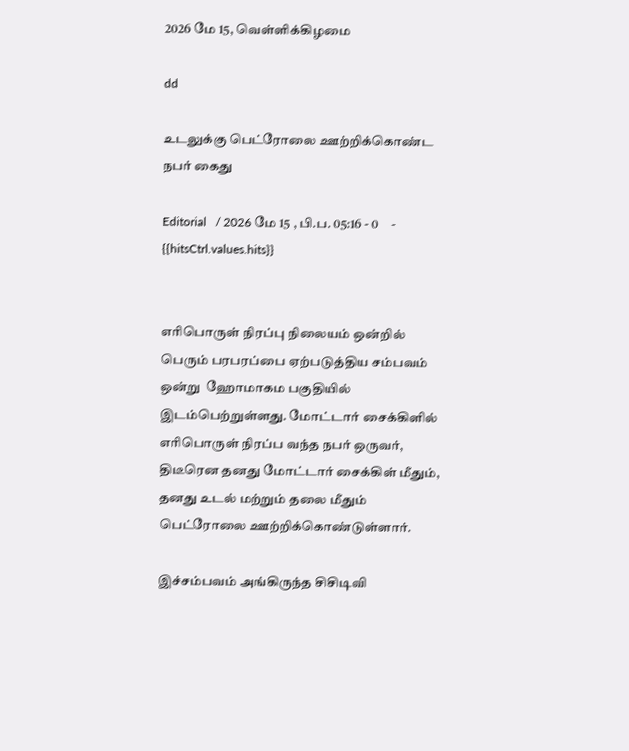2026 மே 15, வெள்ளிக்கிழமை

dd

உடலுக்கு பெட்ரோலை ஊற்றிக்கொண்ட நபர் கைது

Editorial   / 2026 மே 15 , பி.ப. 05:16 - 0     - {{hitsCtrl.values.hits}}


எரிபொருள் நிரப்பு நிலையம் ஒன்றில் பெரும் பரபரப்பை ஏற்படுத்திய சம்பவம் ஒன்று  ஹோமாகம பகுதியில் இடம்பெற்றுள்ளது. மோட்டார் சைக்கிளில் எரிபொருள் நிரப்ப வந்த நபர் ஒருவர், திடீரென தனது மோட்டார் சைக்கிள் மீதும், தனது உடல் மற்றும் தலை மீதும் பெட்ரோலை ஊற்றிக்கொண்டுள்ளார்.

இச்சம்பவம் அங்கிருந்த சிசிடிவி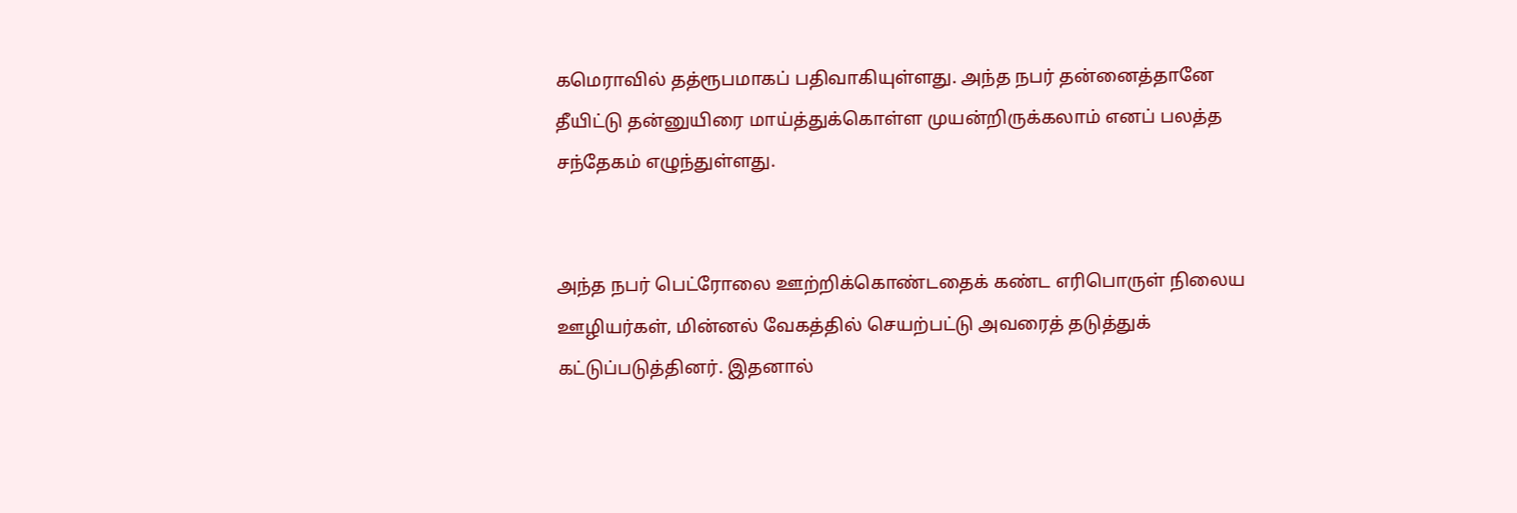கமெராவில் தத்ரூபமாகப் பதிவாகியுள்ளது. அந்த நபர் தன்னைத்தானே தீயிட்டு தன்னுயிரை மாய்த்துக்கொள்ள முயன்றிருக்கலாம் எனப் பலத்த சந்தேகம் எழுந்துள்ளது.


அந்த நபர் பெட்ரோலை ஊற்றிக்கொண்டதைக் கண்ட எரிபொருள் நிலைய ஊழியர்கள், மின்னல் வேகத்தில் செயற்பட்டு அவரைத் தடுத்துக் கட்டுப்படுத்தினர். இதனால்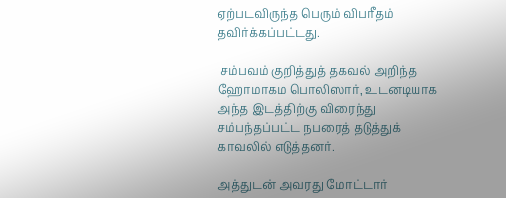ஏற்படவிருந்த பெரும் விபரீதம் தவிர்க்கப்பட்டது.

 சம்பவம் குறித்துத் தகவல் அறிந்த ஹோமாகம பொலிஸார், உடனடியாக அந்த இடத்திற்கு விரைந்து சம்பந்தப்பட்ட நபரைத் தடுத்துக் காவலில் எடுத்தனர்.

அத்துடன் அவரது மோட்டார்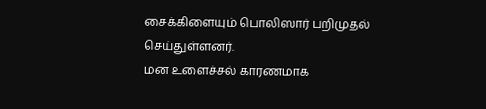சைக்கிளையும் பொலிஸார் பறிமுதல் செய்துள்ளனர்.
மன உளைச்சல் காரணமாக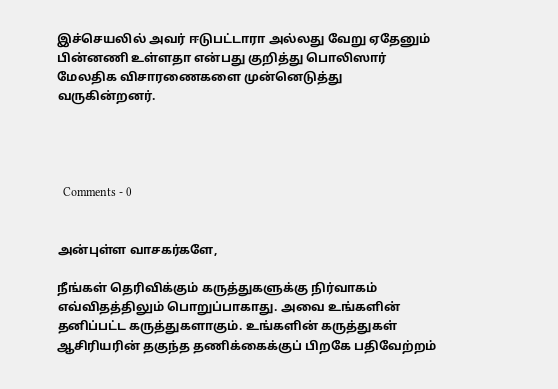இச்செயலில் அவர் ஈடுபட்டாரா அல்லது வேறு ஏதேனும் பின்னணி உள்ளதா என்பது குறித்து பொலிஸார் மேலதிக விசாரணைகளை முன்னெடுத்து வருகின்றனர்.




  Comments - 0


அன்புள்ள வாசகர்களே,

நீங்கள் தெரிவிக்கும் கருத்துகளுக்கு நிர்வாகம் எவ்விதத்திலும் பொறுப்பாகாது. அவை உங்களின் தனிப்பட்ட கருத்துகளாகும். உங்களின் கருத்துகள் ஆசிரியரின் தகுந்த தணிக்கைக்குப் பிறகே பதிவேற்றம்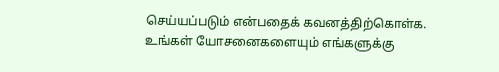செய்யப்படும் என்பதைக் கவனத்திற்கொள்க. உங்கள் யோசனைகளையும் எங்களுக்கு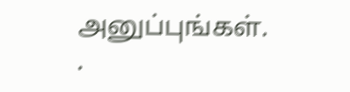அனுப்புங்கள். .